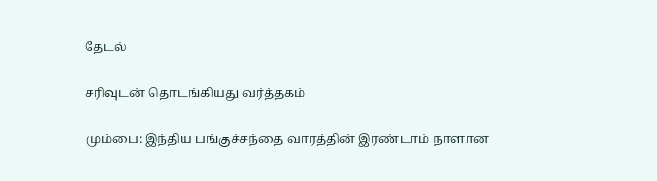தேடல்

சரிவுடன் தொடங்கியது வர்த்தகம்

மும்பை: இந்திய பங்குச்சந்தை வாரத்தின் இரண்டாம் நாளான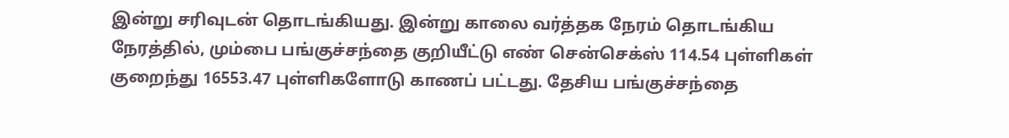இன்று சரிவுடன் தொடங்கியது. இன்று காலை வர்த்தக நேரம் தொடங்கிய நேரத்தில், மும்பை பங்குச்சந்தை குறியீட்டு எண் சென்செக்ஸ் 114.54 புள்ளிகள் குறைந்து 16553.47 புள்ளிகளோடு காணப் பட்டது. தேசிய பங்குச்சந்தை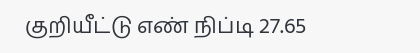குறியீட்டு எண் நிப்டி 27.65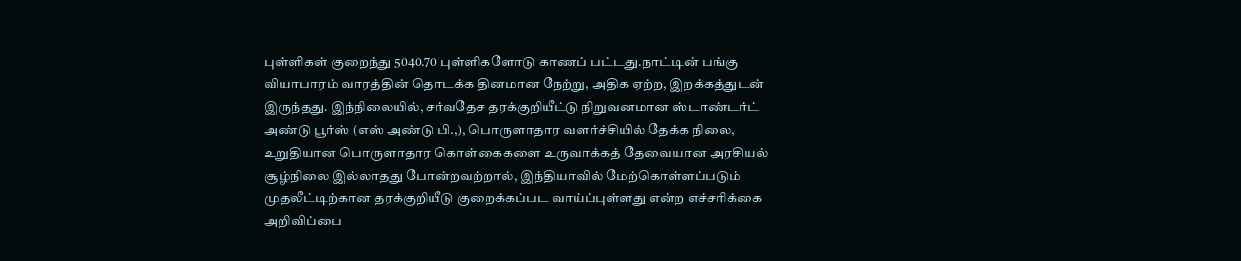புள்ளிகள் குறைந்து 5040.70 புள்ளிகளோடு காணப் பட்டது.நாட்டின் பங்கு வியாபாரம் வாரத்தின் தொடக்க தினமான நேற்று, அதிக ஏற்ற, இறக்கத்துடன் இருந்தது. இந்நிலையில், சர்வதேச தரக்குறியீட்டு நிறுவனமான ஸ்டாண்டர்ட் அண்டு பூர்ஸ் (எஸ் அண்டு பி.,), பொருளாதார வளர்ச்சியில் தேக்க நிலை, உறுதியான பொருளாதார கொள்கைகளை உருவாக்கத் தேவையான அரசியல் சூழ்நிலை இல்லாதது போன்றவற்றால், இந்தியாவில் மேற்கொள்ளப்படும் முதலீட்டிற்கான தரக்குறியீடு குறைக்கப்பட வாய்ப்புள்ளது என்ற எச்சரிக்கை அறிவிப்பை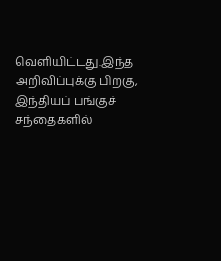வெளியிட்டது.இந்த அறிவிப்புக்கு பிறகு, இந்தியப் பங்குச் சந்தைகளில்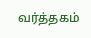வர்த்தகம்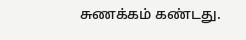சுணக்கம் கண்டது.